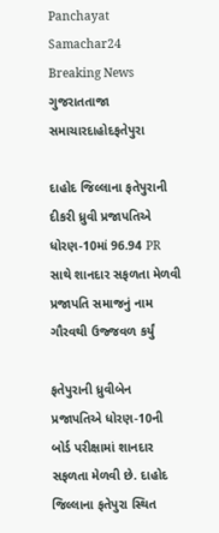Panchayat Samachar24
Breaking News
ગુજરાતતાજા સમાચારદાહોદફતેપુરા

દાહોદ જિલ્લાના ફતેપુરાની દીકરી ધ્રુવી પ્રજાપતિએ ધોરણ-10માં 96.94 PR સાથે શાનદાર સફળતા મેળવી પ્રજાપતિ સમાજનું નામ ગૌરવથી ઉજ્જવળ કર્યું

ફતેપુરાની ધ્રુવીબેન પ્રજાપતિએ ધોરણ-10ની બોર્ડ પરીક્ષામાં શાનદાર સફળતા મેળવી છે. દાહોદ જિલ્લાના ફતેપુરા સ્થિત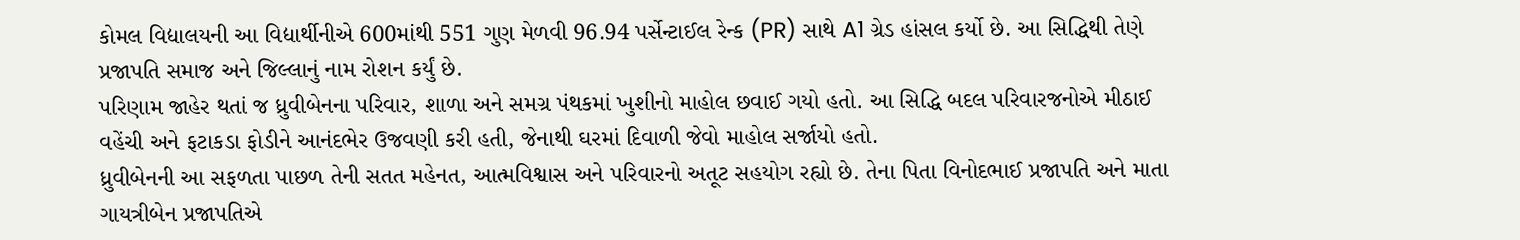કોમલ વિદ્યાલયની આ વિદ્યાર્થીનીએ 600માંથી 551 ગુણ મેળવી 96.94 પર્સેન્ટાઈલ રેન્ક (PR) સાથે A1 ગ્રેડ હાંસલ કર્યો છે. આ સિદ્ધિથી તેણે પ્રજાપતિ સમાજ અને જિલ્લાનું નામ રોશન કર્યું છે.
પરિણામ જાહેર થતાં જ ધ્રુવીબેનના પરિવાર, શાળા અને સમગ્ર પંથકમાં ખુશીનો માહોલ છવાઈ ગયો હતો. આ સિદ્ધિ બદલ પરિવારજનોએ મીઠાઈ વહેંચી અને ફટાકડા ફોડીને આનંદભેર ઉજવણી કરી હતી, જેનાથી ઘરમાં દિવાળી જેવો માહોલ સર્જાયો હતો.
ધ્રુવીબેનની આ સફળતા પાછળ તેની સતત મહેનત, આત્મવિશ્વાસ અને પરિવારનો અતૂટ સહયોગ રહ્યો છે. તેના પિતા વિનોદભાઈ પ્રજાપતિ અને માતા ગાયત્રીબેન પ્રજાપતિએ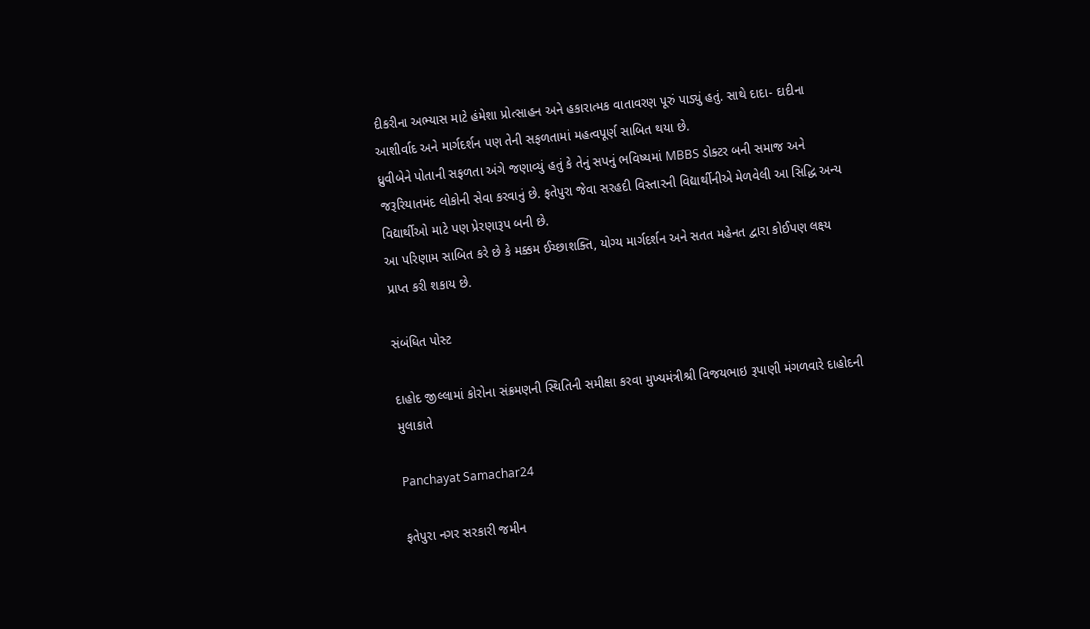દીકરીના અભ્યાસ માટે હંમેશા પ્રોત્સાહન અને હકારાત્મક વાતાવરણ પૂરું પાડ્યું હતું. સાથે દાદા- દાદીના આશીર્વાદ અને માર્ગદર્શન પણ તેની સફળતામાં મહત્વપૂર્ણ સાબિત થયા છે.
ધ્રુવીબેને પોતાની સફળતા અંગે જણાવ્યું હતું કે તેનું સપનું ભવિષ્યમાં MBBS ડોક્ટર બની સમાજ અને જરૂરિયાતમંદ લોકોની સેવા કરવાનું છે. ફતેપુરા જેવા સરહદી વિસ્તારની વિદ્યાર્થીનીએ મેળવેલી આ સિદ્ધિ અન્ય વિદ્યાર્થીઓ માટે પણ પ્રેરણારૂપ બની છે.
આ પરિણામ સાબિત કરે છે કે મક્કમ ઈચ્છાશક્તિ, યોગ્ય માર્ગદર્શન અને સતત મહેનત દ્વારા કોઈપણ લક્ષ્ય પ્રાપ્ત કરી શકાય છે.

સંબંધિત પોસ્ટ

દાહોદ જીલ્લામાં કોરોના સંક્રમણની સ્થિતિની સમીક્ષા કરવા મુખ્યમંત્રીશ્રી વિજયભાઇ રૂપાણી મંગળવારે દાહોદની મુલાકાતે

Panchayat Samachar24

ફતેપુરા નગર સરકારી જમીન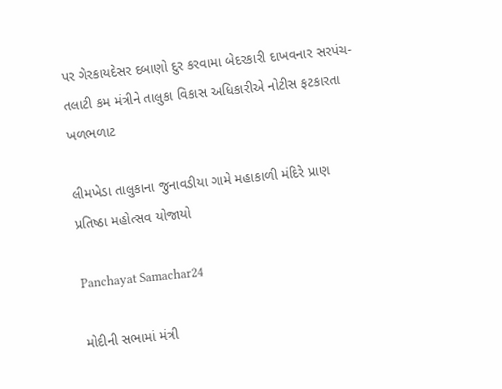પર ગેરકાયદેસર દબાણો દુર કરવામા બેદરકારી દાખવનાર સરપંચ-તલાટી કમ મંત્રીને તાલુકા વિકાસ અધિકારીએ નોટીસ ફટકારતા ખળભળાટ

લીમખેડા તાલુકાના જુનાવડીયા ગામે મહાકાળી મંદિરે પ્રાણ પ્રતિષ્ઠા મહોત્સવ યોજાયો

Panchayat Samachar24

મોદીની સભામાં મંત્રી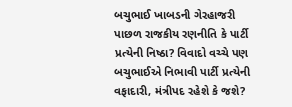બચુભાઈ ખાબડની ગેરહાજરી પાછળ રાજકીય રણનીતિ કે પાર્ટી પ્રત્યેની નિષ્ઠા? વિવાદો વચ્ચે પણ બચુભાઈએ નિભાવી પાર્ટી પ્રત્યેની વફાદારી, મંત્રીપદ રહેશે કે જશે?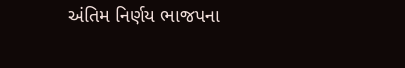અંતિમ નિર્ણય ભાજપના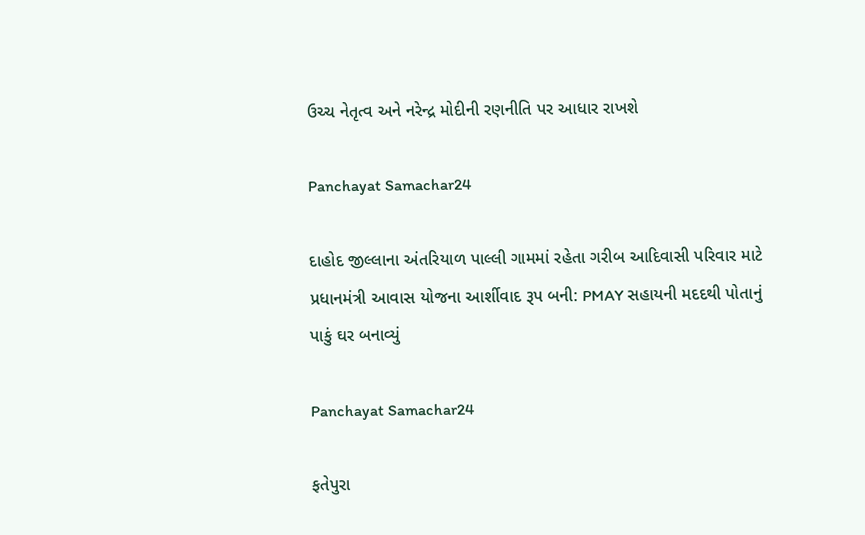ઉચ્ચ નેતૃત્વ અને નરેન્દ્ર મોદીની રણનીતિ પર આધાર રાખશે

Panchayat Samachar24

દાહોદ જીલ્લાના અંતરિયાળ પાલ્લી ગામમાં રહેતા ગરીબ આદિવાસી પરિવાર માટે પ્રધાનમંત્રી આવાસ યોજના આર્શીવાદ રૂપ બની: PMAY સહાયની મદદથી પોતાનું પાકું ઘર બનાવ્યું

Panchayat Samachar24

ફતેપુરા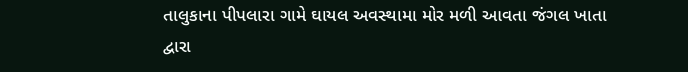તાલુકાના પીપલારા ગામે ઘાયલ અવસ્થામા મોર મળી આવતા જંગલ ખાતા દ્વારા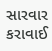સારવાર કરાવાઈ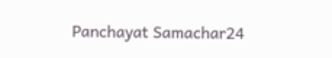Panchayat Samachar24